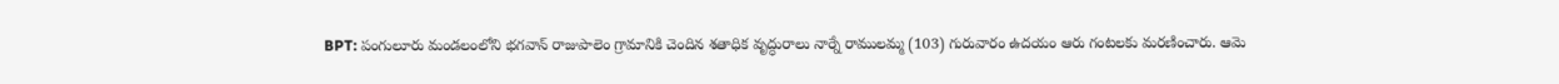BPT: పంగులూరు మండలంలోని భగవాన్ రాజుపాలెం గ్రామానికి చెందిన శతాధిక వృద్ధురాలు నార్నే రాములమ్మ (103) గురువారం ఉదయం ఆరు గంటలకు మరణించారు. ఆమె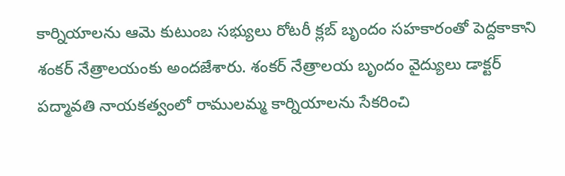కార్నియాలను ఆమె కుటుంబ సభ్యులు రోటరీ క్లబ్ బృందం సహకారంతో పెద్దకాకాని శంకర్ నేత్రాలయంకు అందజేశారు. శంకర్ నేత్రాలయ బృందం వైద్యులు డాక్టర్ పద్మావతి నాయకత్వంలో రాములమ్మ కార్నియాలను సేకరించి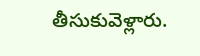తీసుకువెళ్లారు.